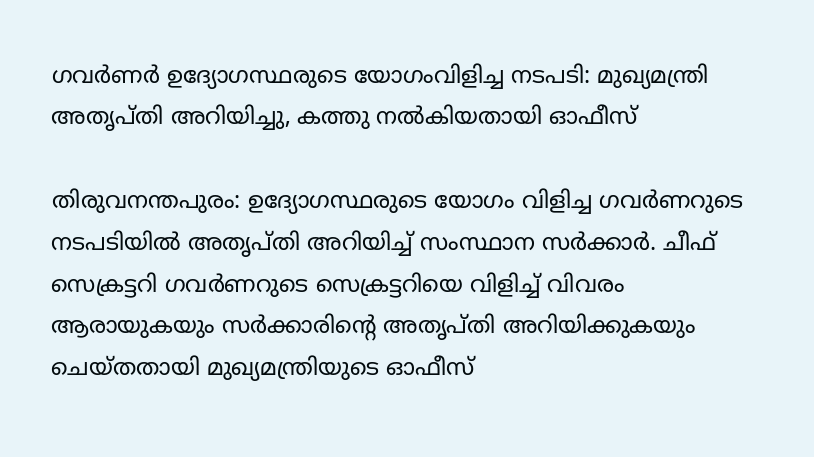ഗവർണർ ഉദ്യോഗസ്ഥരുടെ യോഗംവിളിച്ച നടപടി: മുഖ്യമന്ത്രി അതൃപ്തി അറിയിച്ചു, കത്തു നൽകിയതായി ഓഫീസ്

തിരുവനന്തപുരം: ഉദ്യോഗസ്ഥരുടെ യോഗം വിളിച്ച ഗവർണറുടെ നടപടിയിൽ അതൃപ്തി അറിയിച്ച് സംസ്ഥാന സർക്കാർ. ചീഫ് സെക്രട്ടറി ഗവർണറുടെ സെക്രട്ടറിയെ വിളിച്ച് വിവരം ആരായുകയും സർക്കാരിന്റെ അതൃപ്തി അറിയിക്കുകയും ചെയ്തതായി മുഖ്യമന്ത്രിയുടെ ഓഫീസ്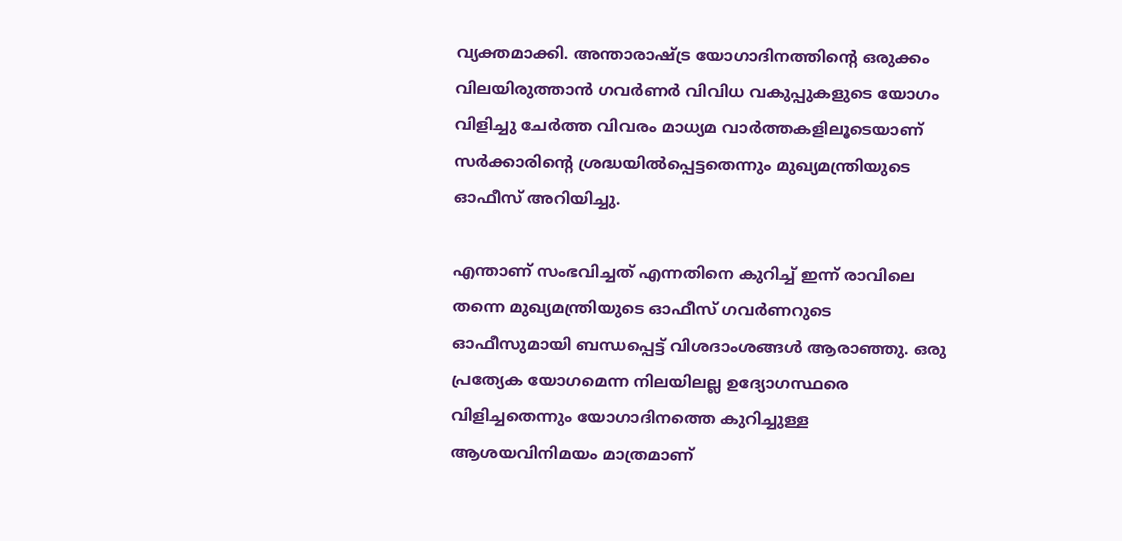വ്യക്തമാക്കി. അന്താരാഷ്ട്ര യോഗാദിനത്തിന്റെ ഒരുക്കം വിലയിരുത്താൻ ഗവർണർ വിവിധ വകുപ്പുകളുടെ യോഗം വിളിച്ചു ചേർത്ത വിവരം മാധ്യമ വാർത്തകളിലൂടെയാണ് സർക്കാരിന്റെ ശ്രദ്ധയിൽപ്പെട്ടതെന്നും മുഖ്യമന്ത്രിയുടെ ഓഫീസ് അറിയിച്ചു.

എന്താണ് സംഭവിച്ചത് എന്നതിനെ കുറിച്ച് ഇന്ന് രാവിലെ തന്നെ മുഖ്യമന്ത്രിയുടെ ഓഫീസ് ഗവർണറുടെ ഓഫീസുമായി ബന്ധപ്പെട്ട് വിശദാംശങ്ങൾ ആരാഞ്ഞു. ഒരു പ്രത്യേക യോഗമെന്ന നിലയിലല്ല ഉദ്യോഗസ്ഥരെ വിളിച്ചതെന്നും യോഗാദിനത്തെ കുറിച്ചുള്ള ആശയവിനിമയം മാത്രമാണ്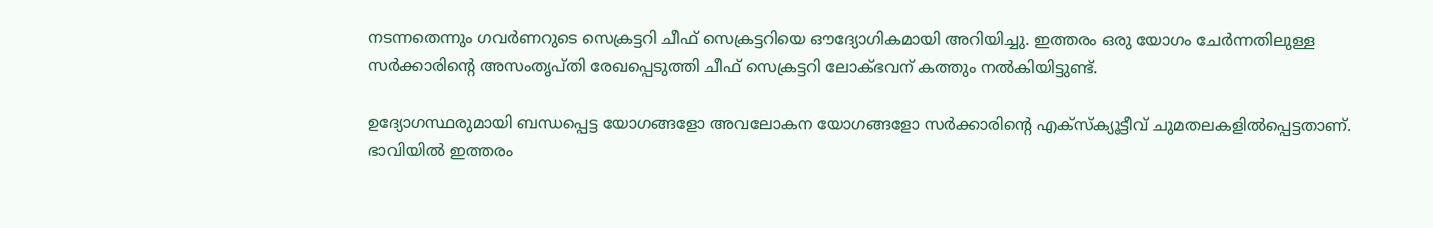നടന്നതെന്നും ഗവർണറുടെ സെക്രട്ടറി ചീഫ് സെക്രട്ടറിയെ ഔദ്യോഗികമായി അറിയിച്ചു. ഇത്തരം ഒരു യോഗം ചേർന്നതിലുള്ള സർക്കാരിന്റെ അസംതൃപ്തി രേഖപ്പെടുത്തി ചീഫ് സെക്രട്ടറി ലോക്ഭവന് കത്തും നൽകിയിട്ടുണ്ട്.

ഉദ്യോഗസ്ഥരുമായി ബന്ധപ്പെട്ട യോഗങ്ങളോ അവലോകന യോഗങ്ങളോ സർക്കാരിന്റെ എക്സ്‌ക്യൂട്ടീവ് ചുമതലകളിൽപ്പെട്ടതാണ്. ഭാവിയിൽ ഇത്തരം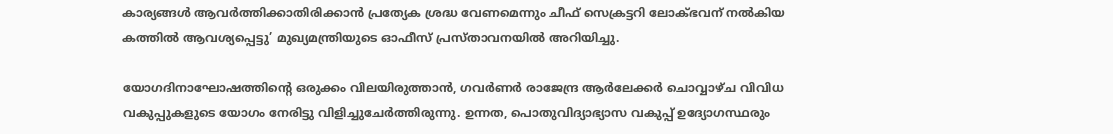കാര്യങ്ങൾ ആവർത്തിക്കാതിരിക്കാൻ പ്രത്യേക ശ്രദ്ധ വേണമെന്നും ചീഫ് സെക്രട്ടറി ലോക്ഭവന് നൽകിയ കത്തിൽ ആവശ്യപ്പെട്ടു’ മുഖ്യമന്ത്രിയുടെ ഓഫീസ് പ്രസ്താവനയിൽ അറിയിച്ചു.

യോഗദിനാഘോഷത്തിന്റെ ഒരുക്കം വിലയിരുത്താൻ, ഗവർണർ രാജേന്ദ്ര ആർലേക്കർ ചൊവ്വാഴ്ച വിവിധ വകുപ്പുകളുടെ യോഗം നേരിട്ടു വിളിച്ചുചേർത്തിരുന്നു. ഉന്നത, പൊതുവിദ്യാഭ്യാസ വകുപ്പ് ഉദ്യോഗസ്ഥരും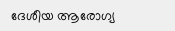ദേശീയ ആരോഗ്യ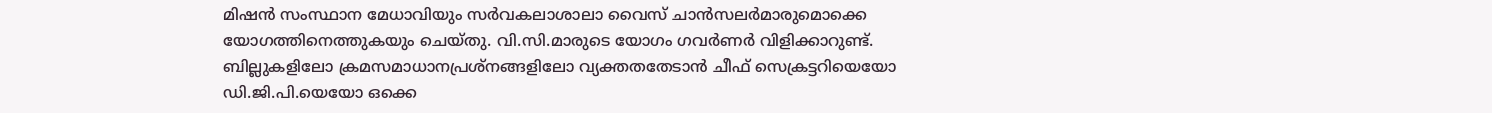മിഷൻ സംസ്ഥാന മേധാവിയും സർവകലാശാലാ വൈസ് ചാൻസലർമാരുമൊക്കെ യോഗത്തിനെത്തുകയും ചെയ്തു. വി.സി.മാരുടെ യോഗം ഗവർണർ വിളിക്കാറുണ്ട്. ബില്ലുകളിലോ ക്രമസമാധാനപ്രശ്‌നങ്ങളിലോ വ്യക്തതതേടാൻ ചീഫ് സെക്രട്ടറിയെയോ ഡി.ജി.പി.യെയോ ഒക്കെ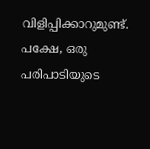വിളിപ്പിക്കാറുമുണ്ട്. പക്ഷേ, ഒരു പരിപാടിയുടെ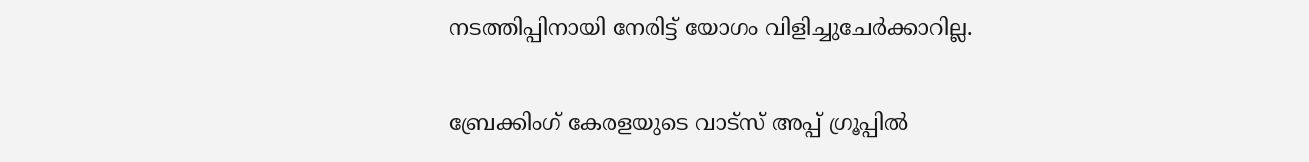നടത്തിപ്പിനായി നേരിട്ട് യോഗം വിളിച്ചുചേർക്കാറില്ല.

ബ്രേക്കിംഗ് കേരളയുടെ വാട്സ് അപ്പ് ഗ്രൂപ്പിൽ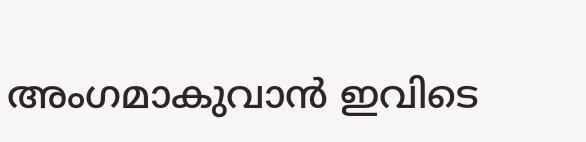അംഗമാകുവാൻ ഇവിടെ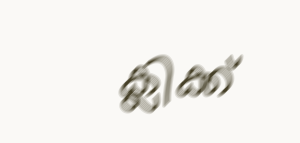ക്ലിക്ക്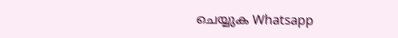ചെയ്യുക Whatsapp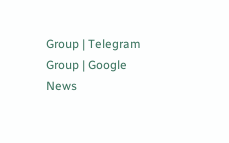Group | Telegram Group | Google News